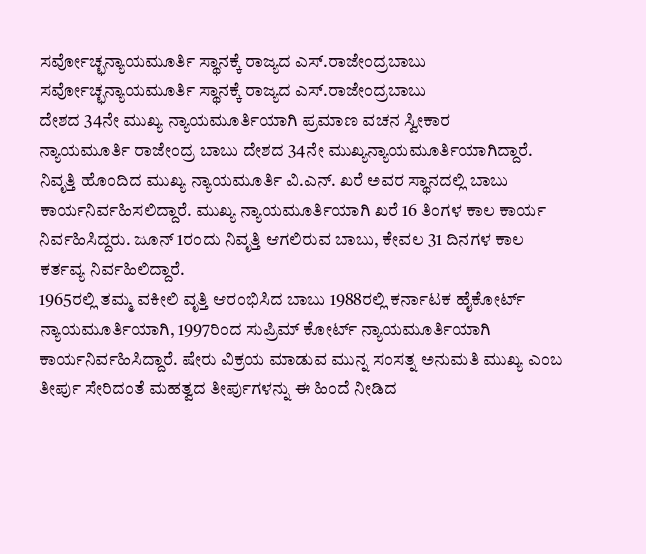ಸರ್ವೋಚ್ಛನ್ಯಾಯಮೂರ್ತಿ ಸ್ಥಾನಕ್ಕೆ ರಾಜ್ಯದ ಎಸ್.ರಾಜೇಂದ್ರಬಾಬು
ಸರ್ವೋಚ್ಛನ್ಯಾಯಮೂರ್ತಿ ಸ್ಥಾನಕ್ಕೆ ರಾಜ್ಯದ ಎಸ್.ರಾಜೇಂದ್ರಬಾಬು
ದೇಶದ 34ನೇ ಮುಖ್ಯ ನ್ಯಾಯಮೂರ್ತಿಯಾಗಿ ಪ್ರಮಾಣ ವಚನ ಸ್ವೀಕಾರ
ನ್ಯಾಯಮೂರ್ತಿ ರಾಜೇಂದ್ರ ಬಾಬು ದೇಶದ 34ನೇ ಮುಖ್ಯನ್ಯಾಯಮೂರ್ತಿಯಾಗಿದ್ದಾರೆ. ನಿವೃತ್ತಿ ಹೊಂದಿದ ಮುಖ್ಯ ನ್ಯಾಯಮೂರ್ತಿ ವಿ.ಎನ್. ಖರೆ ಅವರ ಸ್ಥಾನದಲ್ಲಿ ಬಾಬು ಕಾರ್ಯನಿರ್ವಹಿಸಲಿದ್ದಾರೆ. ಮುಖ್ಯ ನ್ಯಾಯಮೂರ್ತಿಯಾಗಿ ಖರೆ 16 ತಿಂಗಳ ಕಾಲ ಕಾರ್ಯ ನಿರ್ವಹಿಸಿದ್ದರು. ಜೂನ್ 1ರಂದು ನಿವೃತ್ತಿ ಆಗಲಿರುವ ಬಾಬು, ಕೇವಲ 31 ದಿನಗಳ ಕಾಲ ಕರ್ತವ್ಯ ನಿರ್ವಹಿಲಿದ್ದಾರೆ.
1965ರಲ್ಲಿ ತಮ್ಮ ವಕೀಲಿ ವೃತ್ತಿ ಆರಂಭಿಸಿದ ಬಾಬು 1988ರಲ್ಲಿ ಕರ್ನಾಟಕ ಹೈಕೋರ್ಟ್ ನ್ಯಾಯಮೂರ್ತಿಯಾಗಿ, 1997ರಿಂದ ಸುಪ್ರಿಮ್ ಕೋರ್ಟ್ ನ್ಯಾಯಮೂರ್ತಿಯಾಗಿ ಕಾರ್ಯನಿರ್ವಹಿಸಿದ್ದಾರೆ. ಷೇರು ವಿಕ್ರಯ ಮಾಡುವ ಮುನ್ನ ಸಂಸತ್ನ ಅನುಮತಿ ಮುಖ್ಯ ಎಂಬ ತೀರ್ಪು ಸೇರಿದಂತೆ ಮಹತ್ವದ ತೀರ್ಪುಗಳನ್ನು ಈ ಹಿಂದೆ ನೀಡಿದ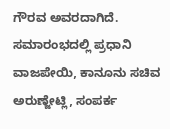ಗೌರವ ಅವರದಾಗಿದೆ.
ಸಮಾರಂಭದಲ್ಲಿ ಪ್ರಧಾನಿ ವಾಜಪೇಯಿ, ಕಾನೂನು ಸಚಿವ ಅರುಣ್ಜೇಟ್ಲಿ, ಸಂಪರ್ಕ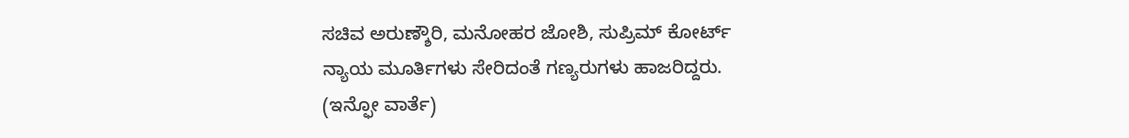ಸಚಿವ ಅರುಣ್ಶೌರಿ, ಮನೋಹರ ಜೋಶಿ, ಸುಪ್ರಿಮ್ ಕೋರ್ಟ್ ನ್ಯಾಯ ಮೂರ್ತಿಗಳು ಸೇರಿದಂತೆ ಗಣ್ಯರುಗಳು ಹಾಜರಿದ್ದರು.
(ಇನ್ಫೋ ವಾರ್ತೆ)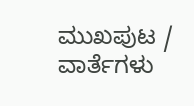ಮುಖಪುಟ / ವಾರ್ತೆಗಳು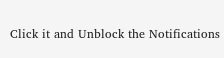Click it and Unblock the Notifications